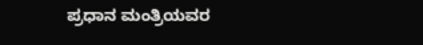ಪ್ರಧಾನ ಮಂತ್ರಿಯವರ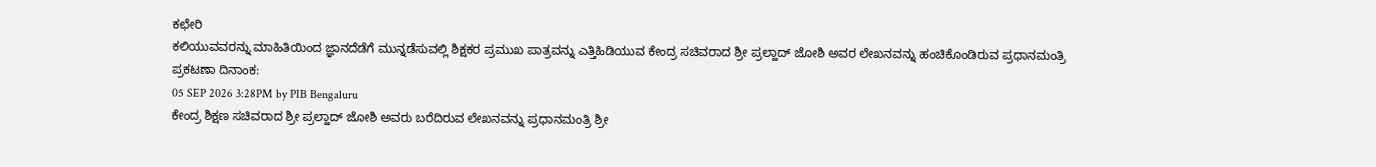ಕಛೇರಿ
ಕಲಿಯುವವರನ್ನು ಮಾಹಿತಿಯಿಂದ ಜ್ಞಾನದೆಡೆಗೆ ಮುನ್ನಡೆಸುವಲ್ಲಿ ಶಿಕ್ಷಕರ ಪ್ರಮುಖ ಪಾತ್ರವನ್ನು ಎತ್ತಿಹಿಡಿಯುವ ಕೇಂದ್ರ ಸಚಿವರಾದ ಶ್ರೀ ಪ್ರಲ್ಹಾದ್ ಜೋಶಿ ಅವರ ಲೇಖನವನ್ನು ಹಂಚಿಕೊಂಡಿರುವ ಪ್ರಧಾನಮಂತ್ರಿ
ಪ್ರಕಟಣಾ ದಿನಾಂಕ:
05 SEP 2026 3:28PM by PIB Bengaluru
ಕೇಂದ್ರ ಶಿಕ್ಷಣ ಸಚಿವರಾದ ಶ್ರೀ ಪ್ರಲ್ಹಾದ್ ಜೋಶಿ ಅವರು ಬರೆದಿರುವ ಲೇಖನವನ್ನು ಪ್ರಧಾನಮಂತ್ರಿ ಶ್ರೀ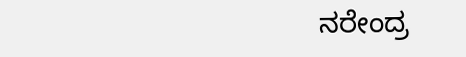ನರೇಂದ್ರ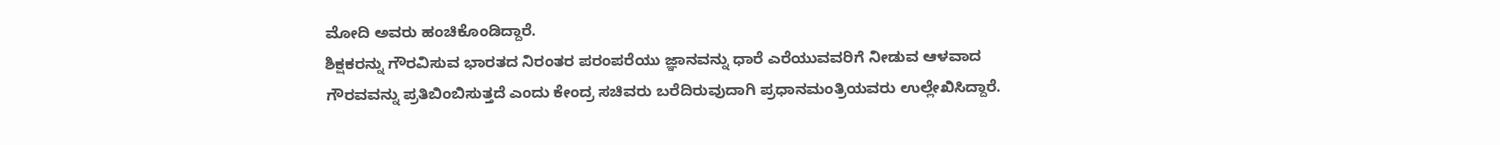ಮೋದಿ ಅವರು ಹಂಚಿಕೊಂಡಿದ್ದಾರೆ.
ಶಿಕ್ಷಕರನ್ನು ಗೌರವಿಸುವ ಭಾರತದ ನಿರಂತರ ಪರಂಪರೆಯು ಜ್ಞಾನವನ್ನು ಧಾರೆ ಎರೆಯುವವರಿಗೆ ನೀಡುವ ಆಳವಾದ ಗೌರವವನ್ನು ಪ್ರತಿಬಿಂಬಿಸುತ್ತದೆ ಎಂದು ಕೇಂದ್ರ ಸಚಿವರು ಬರೆದಿರುವುದಾಗಿ ಪ್ರಧಾನಮಂತ್ರಿಯವರು ಉಲ್ಲೇಖಿಸಿದ್ದಾರೆ.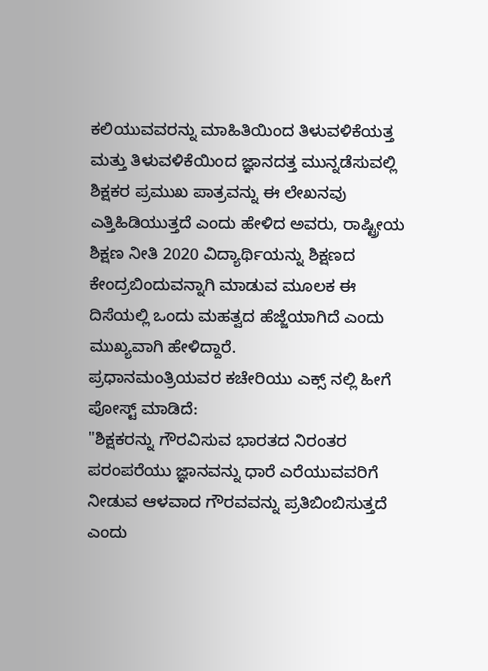ಕಲಿಯುವವರನ್ನು ಮಾಹಿತಿಯಿಂದ ತಿಳುವಳಿಕೆಯತ್ತ ಮತ್ತು ತಿಳುವಳಿಕೆಯಿಂದ ಜ್ಞಾನದತ್ತ ಮುನ್ನಡೆಸುವಲ್ಲಿ ಶಿಕ್ಷಕರ ಪ್ರಮುಖ ಪಾತ್ರವನ್ನು ಈ ಲೇಖನವು ಎತ್ತಿಹಿಡಿಯುತ್ತದೆ ಎಂದು ಹೇಳಿದ ಅವರು, ರಾಷ್ಟ್ರೀಯ ಶಿಕ್ಷಣ ನೀತಿ 2020 ವಿದ್ಯಾರ್ಥಿಯನ್ನು ಶಿಕ್ಷಣದ ಕೇಂದ್ರಬಿಂದುವನ್ನಾಗಿ ಮಾಡುವ ಮೂಲಕ ಈ ದಿಸೆಯಲ್ಲಿ ಒಂದು ಮಹತ್ವದ ಹೆಜ್ಜೆಯಾಗಿದೆ ಎಂದು ಮುಖ್ಯವಾಗಿ ಹೇಳಿದ್ದಾರೆ.
ಪ್ರಧಾನಮಂತ್ರಿಯವರ ಕಚೇರಿಯು ಎಕ್ಸ್ ನಲ್ಲಿ ಹೀಗೆ ಪೋಸ್ಟ್ ಮಾಡಿದೆ:
"ಶಿಕ್ಷಕರನ್ನು ಗೌರವಿಸುವ ಭಾರತದ ನಿರಂತರ ಪರಂಪರೆಯು ಜ್ಞಾನವನ್ನು ಧಾರೆ ಎರೆಯುವವರಿಗೆ ನೀಡುವ ಆಳವಾದ ಗೌರವವನ್ನು ಪ್ರತಿಬಿಂಬಿಸುತ್ತದೆ ಎಂದು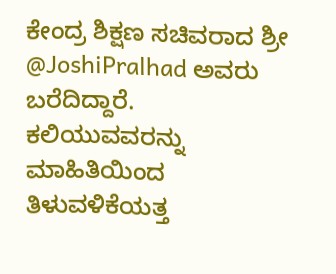ಕೇಂದ್ರ ಶಿಕ್ಷಣ ಸಚಿವರಾದ ಶ್ರೀ @JoshiPralhad ಅವರು ಬರೆದಿದ್ದಾರೆ.
ಕಲಿಯುವವರನ್ನು ಮಾಹಿತಿಯಿಂದ ತಿಳುವಳಿಕೆಯತ್ತ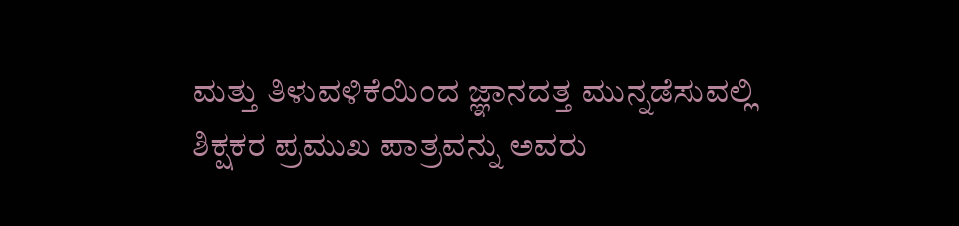ಮತ್ತು ತಿಳುವಳಿಕೆಯಿಂದ ಜ್ಞಾನದತ್ತ ಮುನ್ನಡೆಸುವಲ್ಲಿ ಶಿಕ್ಷಕರ ಪ್ರಮುಖ ಪಾತ್ರವನ್ನು ಅವರು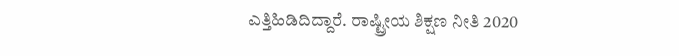ಎತ್ತಿಹಿಡಿದಿದ್ದಾರೆ. ರಾಷ್ಟ್ರೀಯ ಶಿಕ್ಷಣ ನೀತಿ 2020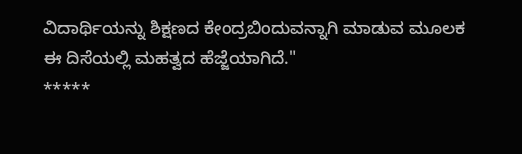ವಿದಾರ್ಥಿಯನ್ನು ಶಿಕ್ಷಣದ ಕೇಂದ್ರಬಿಂದುವನ್ನಾಗಿ ಮಾಡುವ ಮೂಲಕ ಈ ದಿಸೆಯಲ್ಲಿ ಮಹತ್ವದ ಹೆಜ್ಜೆಯಾಗಿದೆ."
*****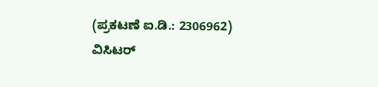(ಪ್ರಕಟಣೆ ಐ.ಡಿ.: 2306962)
ವಿಸಿಟರ್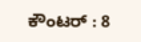ಕೌಂಟರ್ : 8